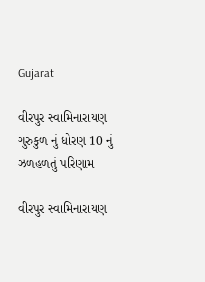Gujarat

વીરપુર સ્વામિનારાયણ ગુરુકુળ નું ધોરણ 10 નું ઝળહળતું પરિણામ

વીરપુર સ્વામિનારાયણ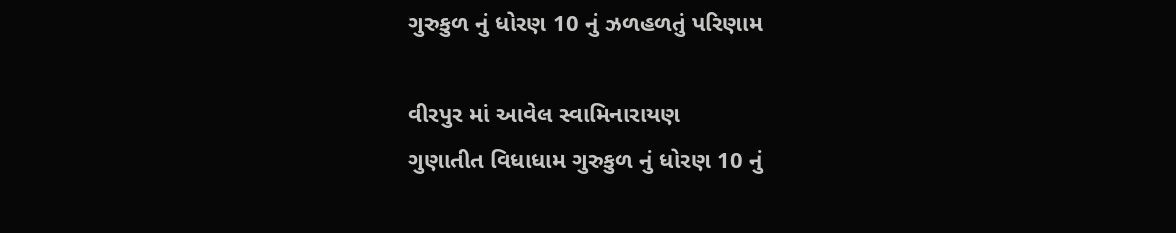ગુરુકુળ નું ધોરણ 10 નું ઝળહળતું પરિણામ

વીરપુર માં આવેલ સ્વામિનારાયણ
ગુણાતીત વિધાધામ ગુરુકુળ નું ધોરણ 10 નું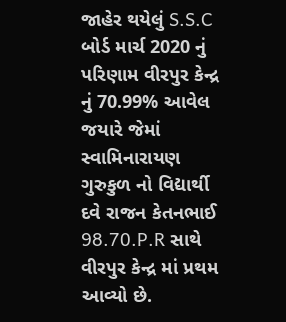જાહેર થયેલું S.S.C બોર્ડ માર્ચ 2020 નું પરિણામ વીરપુર કેન્દ્ર નું 70.99% આવેલ જયારે જેમાં સ્વામિનારાયણ ગુરુકુળ નો વિદ્યાર્થી દવે રાજન કેતનભાઈ 98.70.P.R સાથે વીરપુર કેન્દ્ર માં પ્રથમ આવ્યો છે.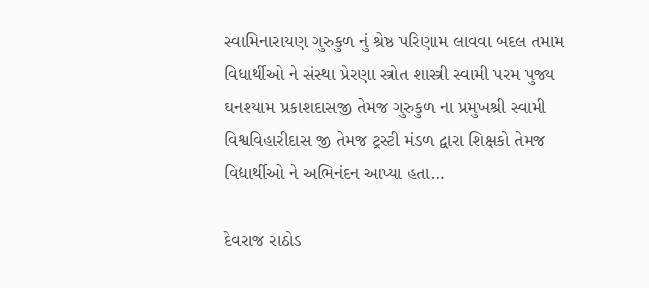સ્વામિનારાયણ ગુરુકુળ નું શ્રેષ્ઠ પરિણામ લાવવા બદલ તમામ વિધાર્થીઓ ને સંસ્થા પ્રેરણા સ્ત્રોત શાસ્ત્રી સ્વામી પરમ પુજ્ય ઘનશ્યામ પ્રકાશદાસજી તેમજ ગુરુકુળ ના પ્રમુખશ્રી સ્વામી વિશ્વવિહારીદાસ જી તેમજ ટ્રસ્ટી મંડળ દ્વારા શિક્ષકો તેમજ વિદ્યાર્થીઓ ને અભિનંદન આપ્યા હતા…

દેવરાજ રાઠોડ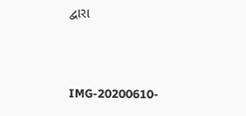દ્વારા



IMG-20200610-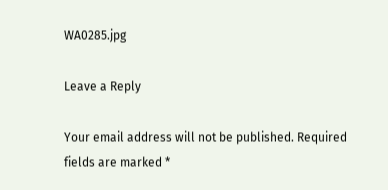WA0285.jpg

Leave a Reply

Your email address will not be published. Required fields are marked *